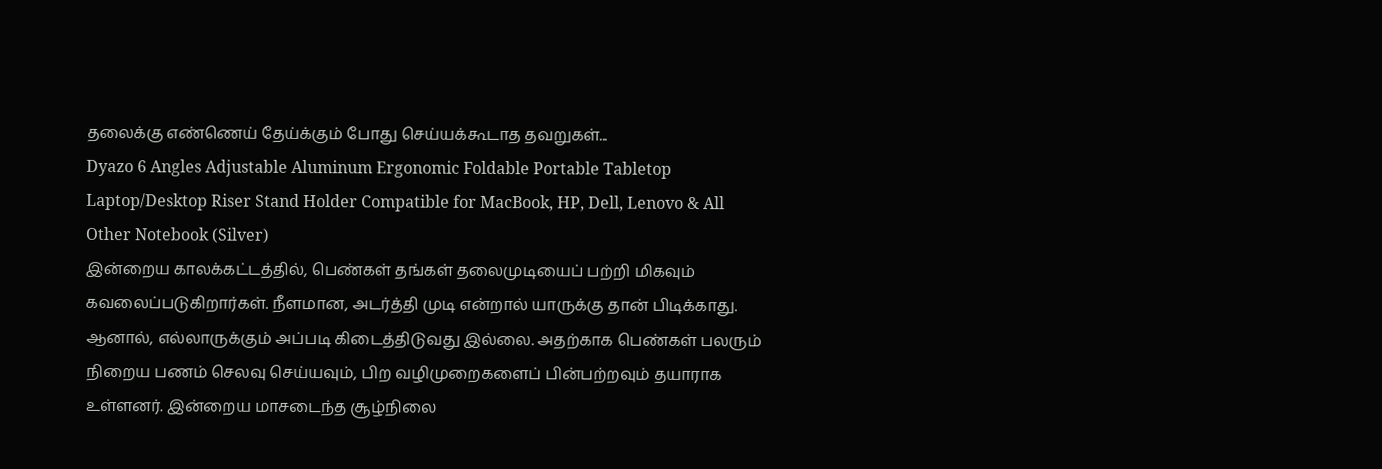தலைக்கு எண்ணெய் தேய்க்கும் போது செய்யக்கூடாத தவறுகள்...
Dyazo 6 Angles Adjustable Aluminum Ergonomic Foldable Portable Tabletop Laptop/Desktop Riser Stand Holder Compatible for MacBook, HP, Dell, Lenovo & All Other Notebook (Silver)
இன்றைய காலக்கட்டத்தில், பெண்கள் தங்கள் தலைமுடியைப் பற்றி மிகவும் கவலைப்படுகிறார்கள். நீளமான, அடர்த்தி முடி என்றால் யாருக்கு தான் பிடிக்காது. ஆனால், எல்லாருக்கும் அப்படி கிடைத்திடுவது இல்லை. அதற்காக பெண்கள் பலரும் நிறைய பணம் செலவு செய்யவும், பிற வழிமுறைகளைப் பின்பற்றவும் தயாராக உள்ளனர். இன்றைய மாசடைந்த சூழ்நிலை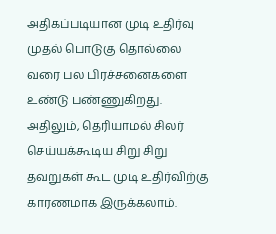அதிகப்படியான முடி உதிர்வு முதல் பொடுகு தொல்லை வரை பல பிரச்சனைகளை உண்டு பண்ணுகிறது. அதிலும், தெரியாமல் சிலர் செய்யக்கூடிய சிறு சிறு தவறுகள் கூட முடி உதிர்விற்கு காரணமாக இருக்கலாம்.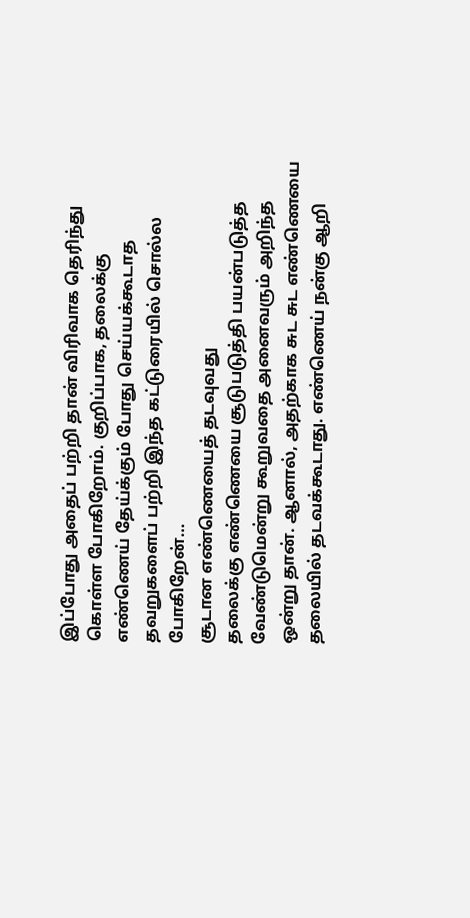இப்போது அதைப் பற்றி தான் விரிவாக தெரிந்து கொள்ள போகிறோம். குறிப்பாக, தலைக்கு எண்ணெய் தேய்க்கும் போது செய்யக்கூடாத தவறுகளைப் பற்றி இந்த கட்டுரையில் சொல்ல போகிறேன்…
சூடான எண்ணெயைத் தடவுவது
தலைக்கு எண்ணெயை சூடுபடுத்தி பயன்படுத்த வேண்டுமென்று கூறுவதை அனைவரும் அறிந்த ஒன்று தான். ஆனால், அதற்காக சுட சுட எண்ணெயை தலையில் தடவக்கூடாது. எண்ணெய் நன்கு ஆறி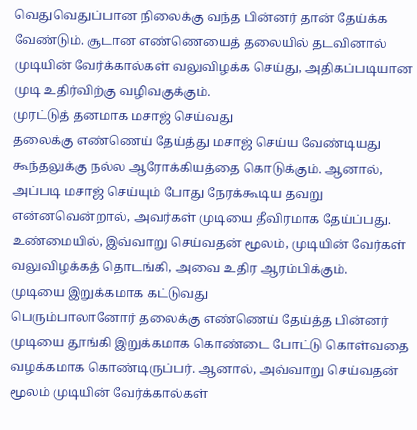வெதுவெதுப்பான நிலைக்கு வந்த பின்னர் தான் தேய்க்க வேண்டும். சூடான எண்ணெயைத் தலையில் தடவினால் முடியின் வேர்க்கால்கள் வலுவிழக்க செய்து, அதிகப்படியான முடி உதிர்விற்கு வழிவகுக்கும்.
முரட்டுத் தனமாக மசாஜ் செய்வது
தலைக்கு எண்ணெய் தேய்த்து மசாஜ் செய்ய வேண்டியது கூந்தலுக்கு நல்ல ஆரோக்கியத்தை கொடுக்கும். ஆனால், அப்படி மசாஜ் செய்யும் போது நேரக்கூடிய தவறு என்னவென்றால், அவர்கள் முடியை தீவிரமாக தேய்ப்பது. உண்மையில், இவ்வாறு செய்வதன் மூலம், முடியின் வேர்கள் வலுவிழக்கத் தொடங்கி, அவை உதிர ஆரம்பிக்கும்.
முடியை இறுக்கமாக கட்டுவது
பெரும்பாலானோர் தலைக்கு எண்ணெய் தேய்த்த பின்னர் முடியை தூங்கி இறுக்கமாக கொண்டை போட்டு கொள்வதை வழக்கமாக கொண்டிருப்பர். ஆனால், அவ்வாறு செய்வதன் மூலம் முடியின் வேர்க்கால்கள்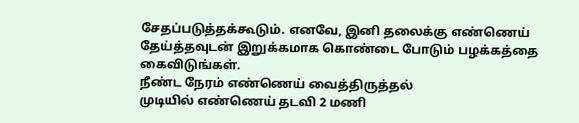சேதப்படுத்தக்கூடும். எனவே, இனி தலைக்கு எண்ணெய் தேய்த்தவுடன் இறுக்கமாக கொண்டை போடும் பழக்கத்தை கைவிடுங்கள்.
நீண்ட நேரம் எண்ணெய் வைத்திருத்தல்
முடியில் எண்ணெய் தடவி 2 மணி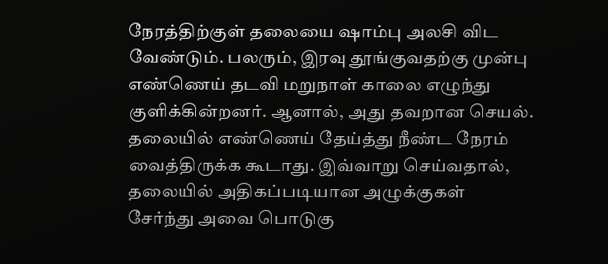நேரத்திற்குள் தலையை ஷாம்பு அலசி விட வேண்டும். பலரும், இரவு தூங்குவதற்கு முன்பு எண்ணெய் தடவி மறுநாள் காலை எழுந்து குளிக்கின்றனர். ஆனால், அது தவறான செயல். தலையில் எண்ணெய் தேய்த்து நீண்ட நேரம் வைத்திருக்க கூடாது. இவ்வாறு செய்வதால், தலையில் அதிகப்படியான அழுக்குகள் சேர்ந்து அவை பொடுகு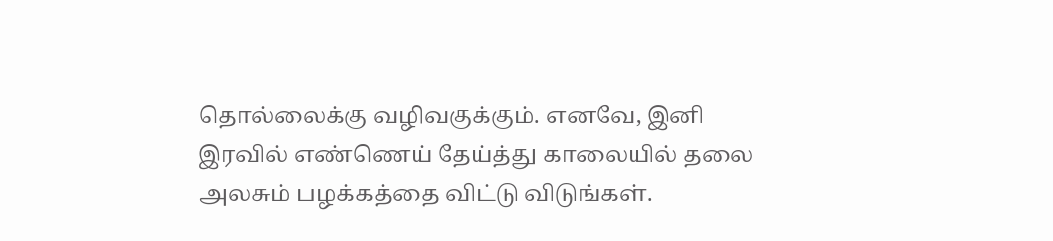தொல்லைக்கு வழிவகுக்கும். எனவே, இனி இரவில் எண்ணெய் தேய்த்து காலையில் தலை அலசும் பழக்கத்தை விட்டு விடுங்கள்.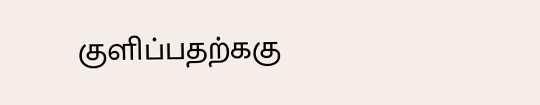குளிப்பதற்ககு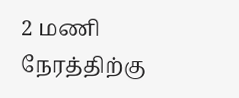2 மணி நேரத்திற்கு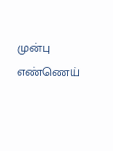முன்பு எண்ணெய்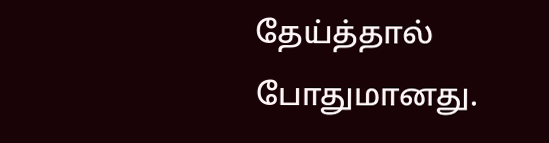தேய்த்தால் போதுமானது.